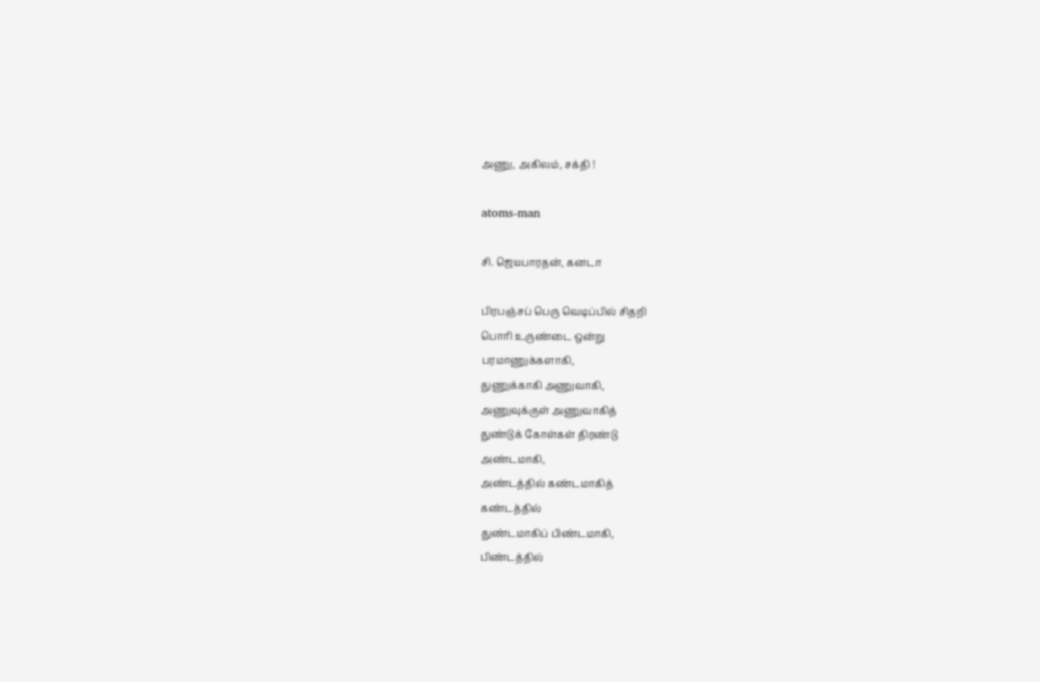அணு, அகிலம், சக்தி !

atoms-man

சி. ஜெயபாரதன், கனடா

பிரபஞ்சப் பெரு வெடிப்பில் சிதறி
பொரி உருண்டை ஒன்று
பரமாணுக்களாகி,
துணுக்காகி அணுவாகி,
அணுவுக்குள் அணுவாகித்
துண்டுக் கோள்கள் திரண்டு
அண்டமாகி,
அண்டத்தில் கண்டமாகித்
கண்டத்தில்
துண்டமாகிப் பிண்டமாகி,
பிண்டத்தில்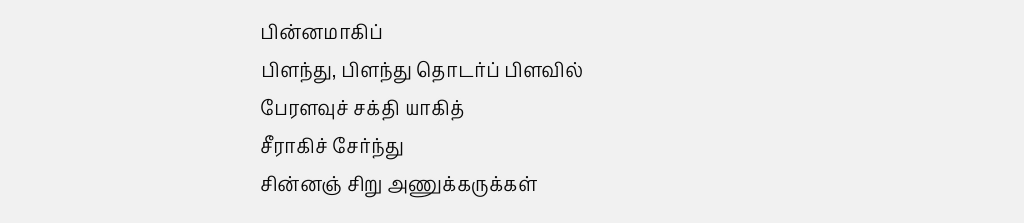பின்னமாகிப்
பிளந்து, பிளந்து தொடர்ப் பிளவில்
பேரளவுச் சக்தி யாகித்
சீராகிச் சேர்ந்து
சின்னஞ் சிறு அணுக்கருக்கள்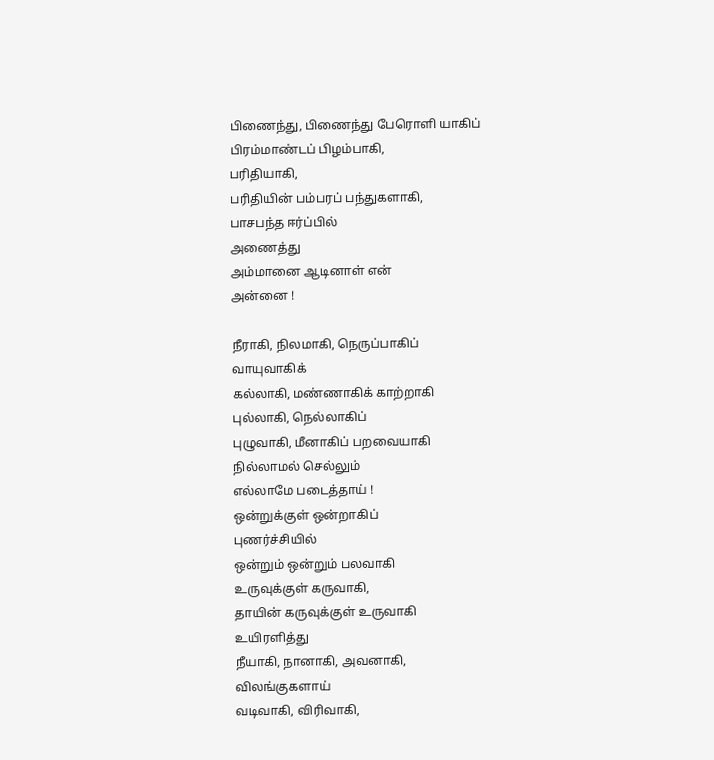பிணைந்து, பிணைந்து பேரொளி யாகிப்
பிரம்மாண்டப் பிழம்பாகி,
பரிதியாகி,
பரிதியின் பம்பரப் பந்துகளாகி,
பாசபந்த ஈர்ப்பில்
அணைத்து
அம்மானை ஆடினாள் என்
அன்னை !

நீராகி, நிலமாகி, நெருப்பாகிப்
வாயுவாகிக்
கல்லாகி, மண்ணாகிக் காற்றாகி
புல்லாகி, நெல்லாகிப்
புழுவாகி, மீனாகிப் பறவையாகி
நில்லாமல் செல்லும்
எல்லாமே படைத்தாய் !
ஒன்றுக்குள் ஒன்றாகிப்
புணர்ச்சியில்
ஒன்றும் ஒன்றும் பலவாகி
உருவுக்குள் கருவாகி,
தாயின் கருவுக்குள் உருவாகி
உயிரளித்து
நீயாகி, நானாகி, அவனாகி,
விலங்குகளாய்
வடிவாகி, விரிவாகி,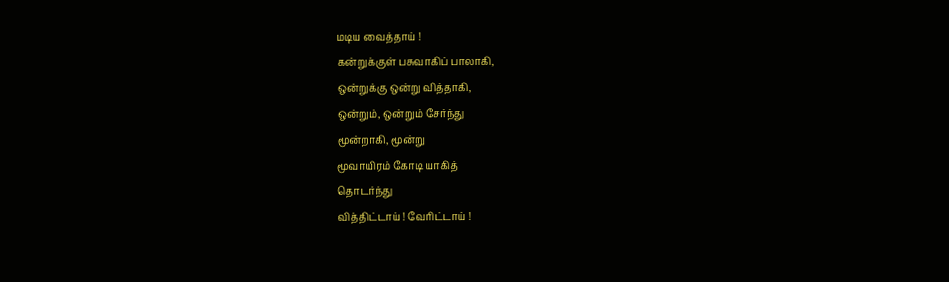மடிய வைத்தாய் !
கன்றுக்குள் பசுவாகிப் பாலாகி,
ஒன்றுக்கு ஒன்று வித்தாகி,
ஒன்றும், ஒன்றும் சேர்ந்து
மூன்றாகி, மூன்று
மூவாயிரம் கோடி யாகித்
தொடர்ந்து
வித்திட்டாய் ! வேரிட்டாய் !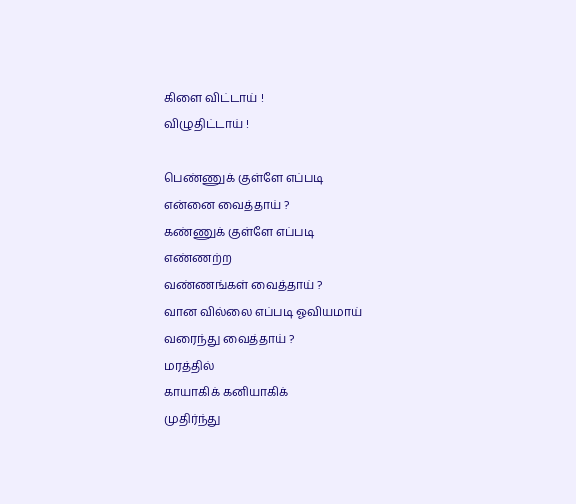கிளை விட்டாய் !
விழுதிட்டாய் !

பெண்ணுக் குள்ளே எப்படி
என்னை வைத்தாய் ?
கண்ணுக் குள்ளே எப்படி
எண்ணற்ற
வண்ணங்கள் வைத்தாய் ?
வான வில்லை எப்படி ஓவியமாய்
வரைந்து வைத்தாய் ?
மரத்தில்
காயாகிக் கனியாகிக்
முதிர்ந்து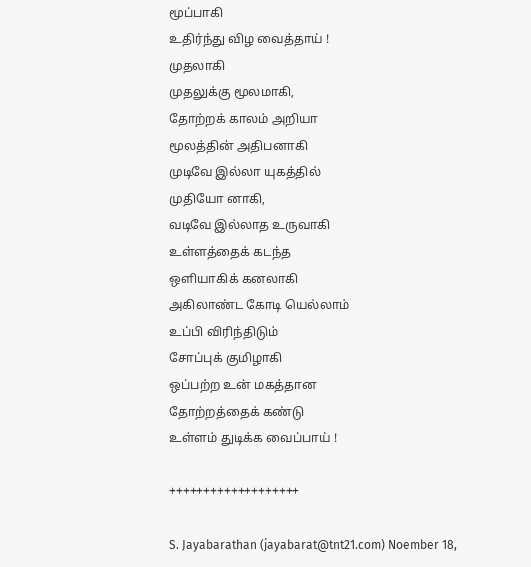மூப்பாகி
உதிர்ந்து விழ வைத்தாய் !
முதலாகி
முதலுக்கு மூலமாகி,
தோற்றக் காலம் அறியா
மூலத்தின் அதிபனாகி
முடிவே இல்லா யுகத்தில்
முதியோ னாகி,
வடிவே இல்லாத உருவாகி
உள்ளத்தைக் கடந்த
ஒளியாகிக் கனலாகி
அகிலாண்ட கோடி யெல்லாம்
உப்பி விரிந்திடும்
சோப்புக் குமிழாகி
ஒப்பற்ற உன் மகத்தான
தோற்றத்தைக் கண்டு
உள்ளம் துடிக்க வைப்பாய் !

+++++++++++++++++++

S. Jayabarathan (jayabarat@tnt21.com) Noember 18,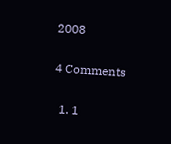2008

4 Comments

  1. 1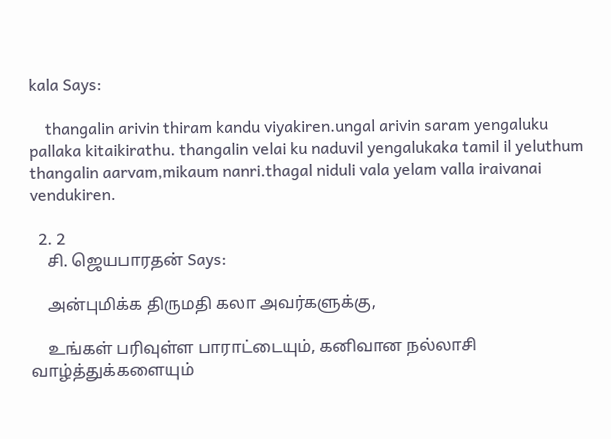kala Says:

    thangalin arivin thiram kandu viyakiren.ungal arivin saram yengaluku pallaka kitaikirathu. thangalin velai ku naduvil yengalukaka tamil il yeluthum thangalin aarvam,mikaum nanri.thagal niduli vala yelam valla iraivanai vendukiren.

  2. 2
    சி. ஜெயபாரதன் Says:

    அன்புமிக்க திருமதி கலா அவர்களுக்கு,

    உங்கள் பரிவுள்ள பாராட்டையும், கனிவான நல்லாசி வாழ்த்துக்களையும்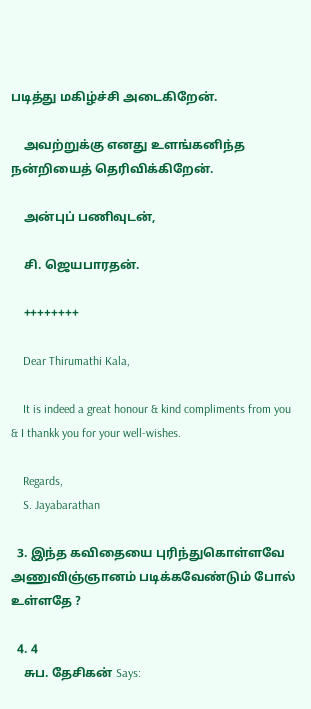படித்து மகிழ்ச்சி அடைகிறேன்.

    அவற்றுக்கு எனது உளங்கனிந்த நன்றியைத் தெரிவிக்கிறேன்.

    அன்புப் பணிவுடன்,

    சி. ஜெயபாரதன்.

    ++++++++

    Dear Thirumathi Kala,

    It is indeed a great honour & kind compliments from you & I thankk you for your well-wishes.

    Regards,
    S. Jayabarathan

  3. இந்த கவிதையை புரிந்துகொள்ளவே அணுவிஞ்ஞானம் படிக்கவேண்டும் போல் உள்ளதே ?

  4. 4
    சுப. தேசிகன் Says: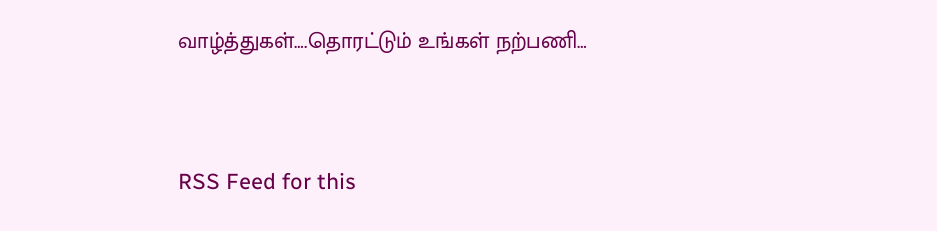வாழ்த்துகள்….தொரட்டும் உங்கள் நற்பணி…


RSS Feed for this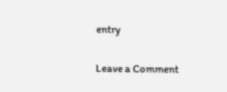entry

Leave a Comment